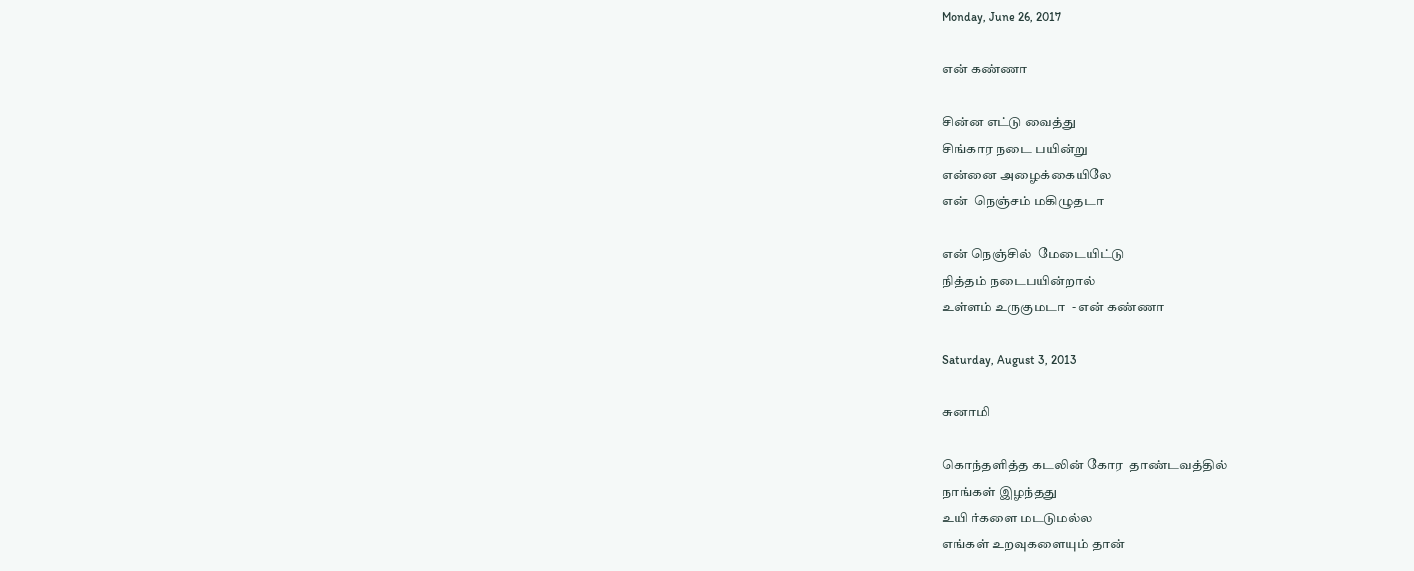Monday, June 26, 2017

என் கண்ணா

சின்ன எட்டு வைத்து
சிங்கார நடை பயின்று
என்னை அழைக்கையிலே
என்  நெஞ்சம் மகிழுதடா

என் நெஞ்சில்  மேடையிட்டு
நித்தம் நடைபயின்றால்
உள்ளம் உருகுமடா  - என் கண்ணா

Saturday, August 3, 2013

சுனாமி

கொந்தளித்த கடலின் கோர  தாண்டவத்தில்
நாங்கள் இழந்தது
உயி ர்களை மடடுமல்ல
எங்கள் உறவுகளையும் தான்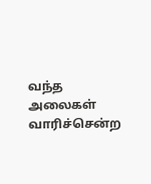வந்த அலைகள் வாரிச்சென்ற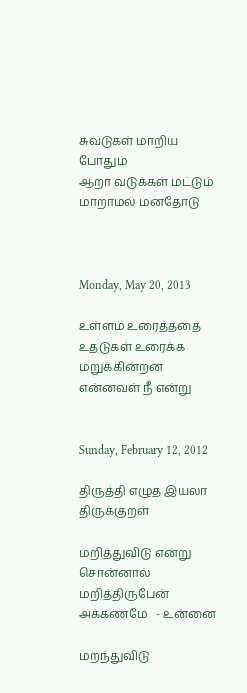சுவடுகள் மாறிய போதும்
ஆறா வடுக்கள் மட்டும்
மாறாமல் மனதோடு



Monday, May 20, 2013

உள்ளம் உரைத்ததை
உதடுகள் உரைக்க மறுக்கின்றன
என்னவள் நீ என்று


Sunday, February 12, 2012

திருத்தி எழுத இயலா திருக்குறள்

மறித்துவிடு என்று சொன்னால்
மறித்திருபேன் அக்கணமே   - உன்னை

மறந்துவிடு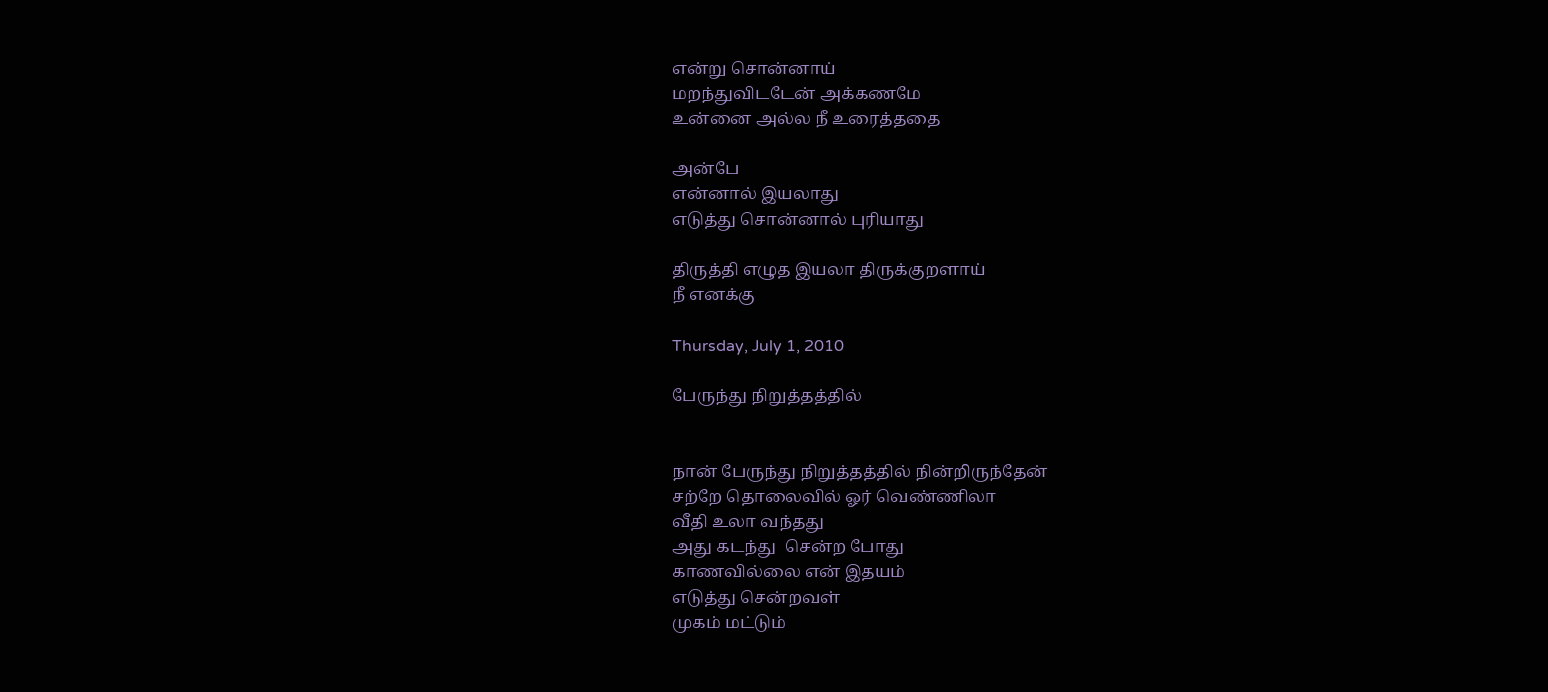என்று சொன்னாய்
மறந்துவிடடேன் அக்கணமே
உன்னை அல்ல நீ உரைத்ததை

அன்பே
என்னால் இயலாது
எடுத்து சொன்னால் புரியாது

திருத்தி எழுத இயலா திருக்குறளாய்
நீ எனக்கு

Thursday, July 1, 2010

பேருந்து நிறுத்தத்தில்


நான் பேருந்து நிறுத்தத்தில் நின்றிருந்தேன்
சற்றே தொலைவில் ஓர் வெண்ணிலா
வீதி உலா வந்தது
அது கடந்து  சென்ற போது
காணவில்லை என் இதயம்
எடுத்து சென்றவள்
முகம் மட்டும்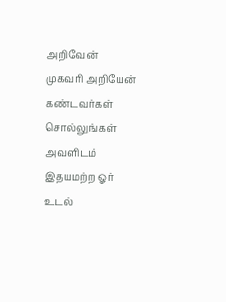அறிவேன்
முகவரி அறியேன்
கண்டவர்கள் சொல்லுங்கள் அவளிடம்
இதயமற்ற ஓர் உடல்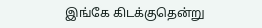இங்கே கிடக்குதென்று